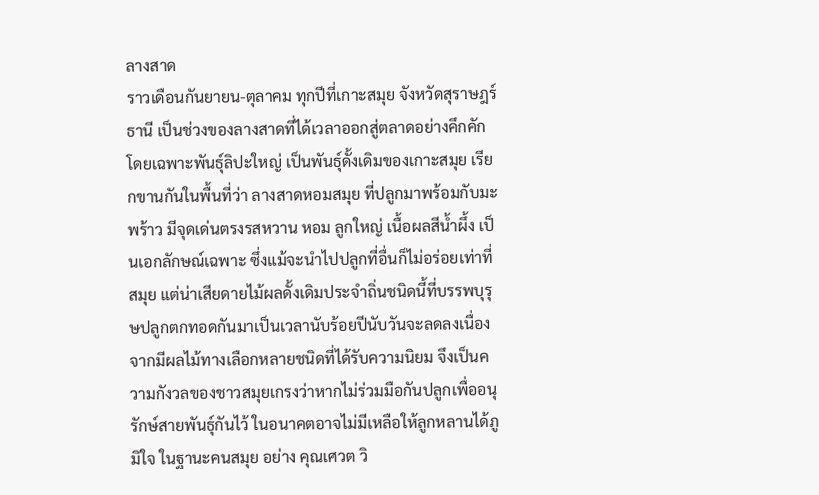ลางสาด
ราวเดือนกันยายน-ตุลาคม ทุกปีที่เกาะสมุย จังหวัดสุราษฎร์ธานี เป็นช่วงของลางสาดที่ได้เวลาออกสู่ตลาดอย่างคึกคัก โดยเฉพาะพันธุ์ลิปะใหญ่ เป็นพันธุ์ดั้งเดิมของเกาะสมุย เรียกขานกันในพื้นที่ว่า ลางสาดหอมสมุย ที่ปลูกมาพร้อมกับมะพร้าว มีจุดเด่นตรงรสหวาน หอม ลูกใหญ่ เนื้อผลสีน้ำผึ้ง เป็นเอกลักษณ์เฉพาะ ซึ่งแม้จะนำไปปลูกที่อื่นก็ไม่อร่อยเท่าที่สมุย แต่น่าเสียดายไม้ผลดั้งเดิมประจำถิ่นชนิดนี้ที่บรรพบุรุษปลูกตกทอดกันมาเป็นเวลานับร้อยปีนับวันจะลดลงเนื่องจากมีผลไม้ทางเลือกหลายชนิดที่ได้รับความนิยม จึงเป็นความกังวลของชาวสมุยเกรงว่าหากไม่ร่วมมือกันปลูกเพื่ออนุรักษ์สายพันธุ์กันไว้ ในอนาคตอาจไม่มีเหลือให้ลูกหลานได้ภูมิใจ ในฐานะคนสมุย อย่าง คุณเศวต วิ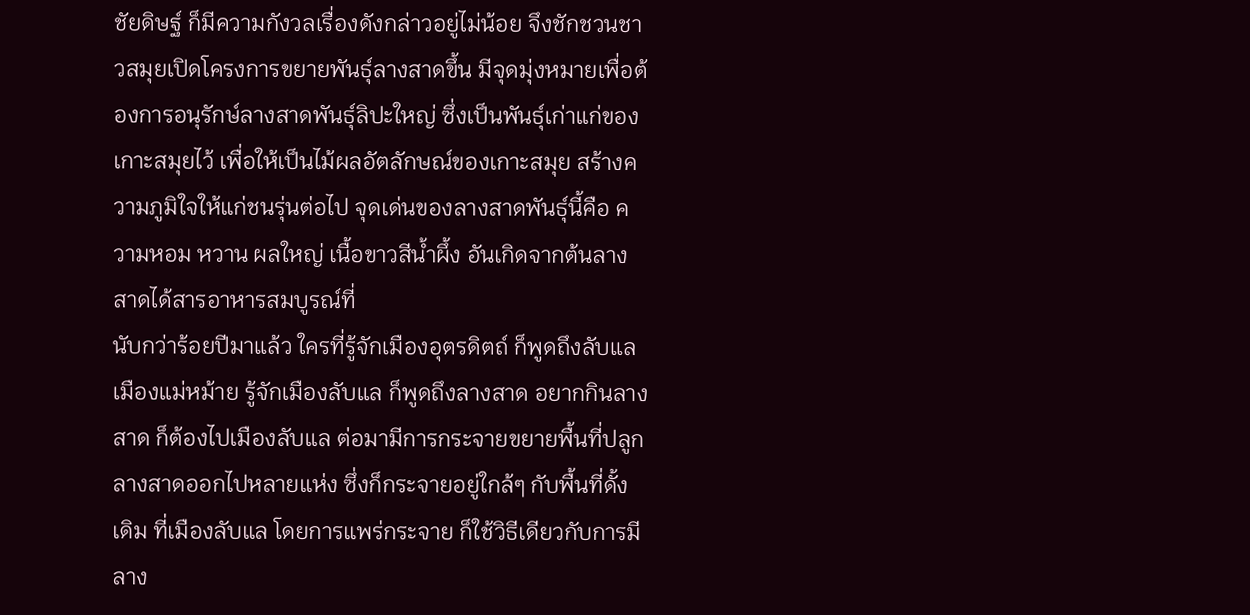ชัยดิษฐ์ ก็มีความกังวลเรื่องดังกล่าวอยู่ไม่น้อย จึงชักชวนชาวสมุยเปิดโครงการขยายพันธุ์ลางสาดขึ้น มีจุดมุ่งหมายเพื่อต้องการอนุรักษ์ลางสาดพันธุ์ลิปะใหญ่ ซึ่งเป็นพันธุ์เก่าแก่ของเกาะสมุยไว้ เพื่อให้เป็นไม้ผลอัตลักษณ์ของเกาะสมุย สร้างความภูมิใจให้แก่ชนรุ่นต่อไป จุดเด่นของลางสาดพันธุ์นี้คือ ความหอม หวาน ผลใหญ่ เนื้อขาวสีน้ำผึ้ง อันเกิดจากต้นลางสาดได้สารอาหารสมบูรณ์ที่
นับกว่าร้อยปีมาแล้ว ใครที่รู้จักเมืองอุตรดิตถ์ ก็พูดถึงลับแลเมืองแม่หม้าย รู้จักเมืองลับแล ก็พูดถึงลางสาด อยากกินลางสาด ก็ต้องไปเมืองลับแล ต่อมามีการกระจายขยายพื้นที่ปลูกลางสาดออกไปหลายแห่ง ซึ่งก็กระจายอยู่ใกล้ๆ กับพื้นที่ดั้งเดิม ที่เมืองลับแล โดยการแพร่กระจาย ก็ใช้วิธีเดียวกับการมีลาง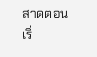สาดตอนเริ่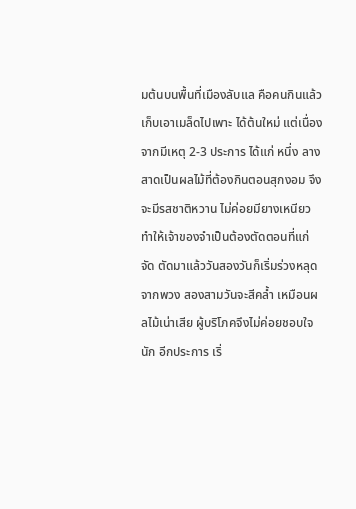มต้นบนพื้นที่เมืองลับแล คือคนกินแล้วเก็บเอาเมล็ดไปเพาะ ได้ต้นใหม่ แต่เนื่องจากมีเหตุ 2-3 ประการ ได้แก่ หนึ่ง ลางสาดเป็นผลไม้ที่ต้องกินตอนสุกงอม จึงจะมีรสชาติหวาน ไม่ค่อยมียางเหนียว ทำให้เจ้าของจำเป็นต้องตัดตอนที่แก่จัด ตัดมาแล้ววันสองวันก็เริ่มร่วงหลุดจากพวง สองสามวันจะสีคล้ำ เหมือนผลไม้เน่าเสีย ผู้บริโภคจึงไม่ค่อยชอบใจนัก อีกประการ เริ่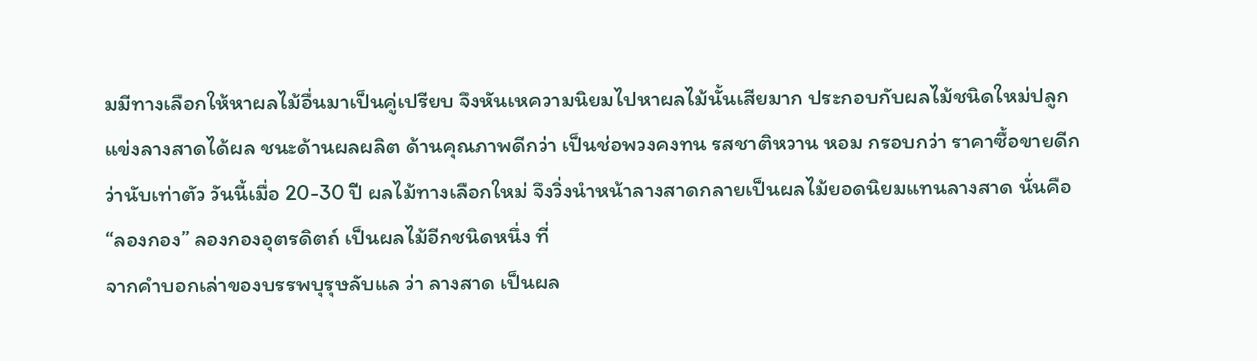มมีทางเลือกให้หาผลไม้อื่นมาเป็นคู่เปรียบ จึงหันเหความนิยมไปหาผลไม้นั้นเสียมาก ประกอบกับผลไม้ชนิดใหม่ปลูกแข่งลางสาดได้ผล ชนะด้านผลผลิต ด้านคุณภาพดีกว่า เป็นช่อพวงคงทน รสชาติหวาน หอม กรอบกว่า ราคาซื้อขายดีกว่านับเท่าตัว วันนี้เมื่อ 20-30 ปี ผลไม้ทางเลือกใหม่ จึงวิ่งนำหน้าลางสาดกลายเป็นผลไม้ยอดนิยมแทนลางสาด นั่นคือ “ลองกอง” ลองกองอุตรดิตถ์ เป็นผลไม้อีกชนิดหนึ่ง ที่
จากคำบอกเล่าของบรรพบุรุษลับแล ว่า ลางสาด เป็นผล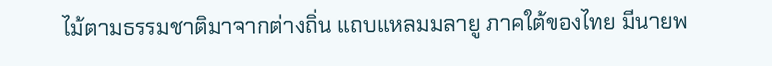ไม้ตามธรรมชาติมาจากต่างถิ่น แถบแหลมมลายู ภาคใต้ของไทย มีนายพ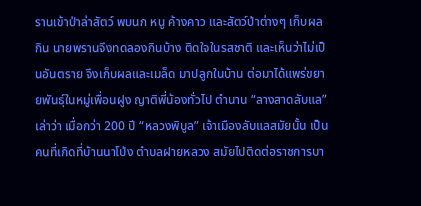รานเข้าป่าล่าสัตว์ พบนก หนู ค้างคาว และสัตว์ป่าต่างๆ เก็บผลกิน นายพรานจึงทดลองกินบ้าง ติดใจในรสชาติ และเห็นว่าไม่เป็นอันตราย จึงเก็บผลและเมล็ด มาปลูกในบ้าน ต่อมาได้แพร่ขยายพันธุ์ในหมู่เพื่อนฝูง ญาติพี่น้องทั่วไป ตำนาน “ลางสาดลับแล” เล่าว่า เมื่อกว่า 200 ปี “หลวงพิบูล” เจ้าเมืองลับแลสมัยนั้น เป็นคนที่เกิดที่บ้านนาโป่ง ตำบลฝายหลวง สมัยไปติดต่อราชการบา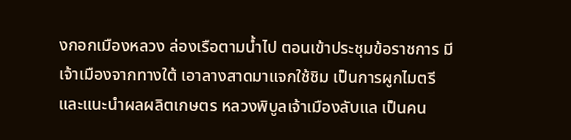งกอกเมืองหลวง ล่องเรือตามน้ำไป ตอนเข้าประชุมข้อราชการ มีเจ้าเมืองจากทางใต้ เอาลางสาดมาแจกใช้ชิม เป็นการผูกไมตรี และแนะนำผลผลิตเกษตร หลวงพิบูลเจ้าเมืองลับแล เป็นคน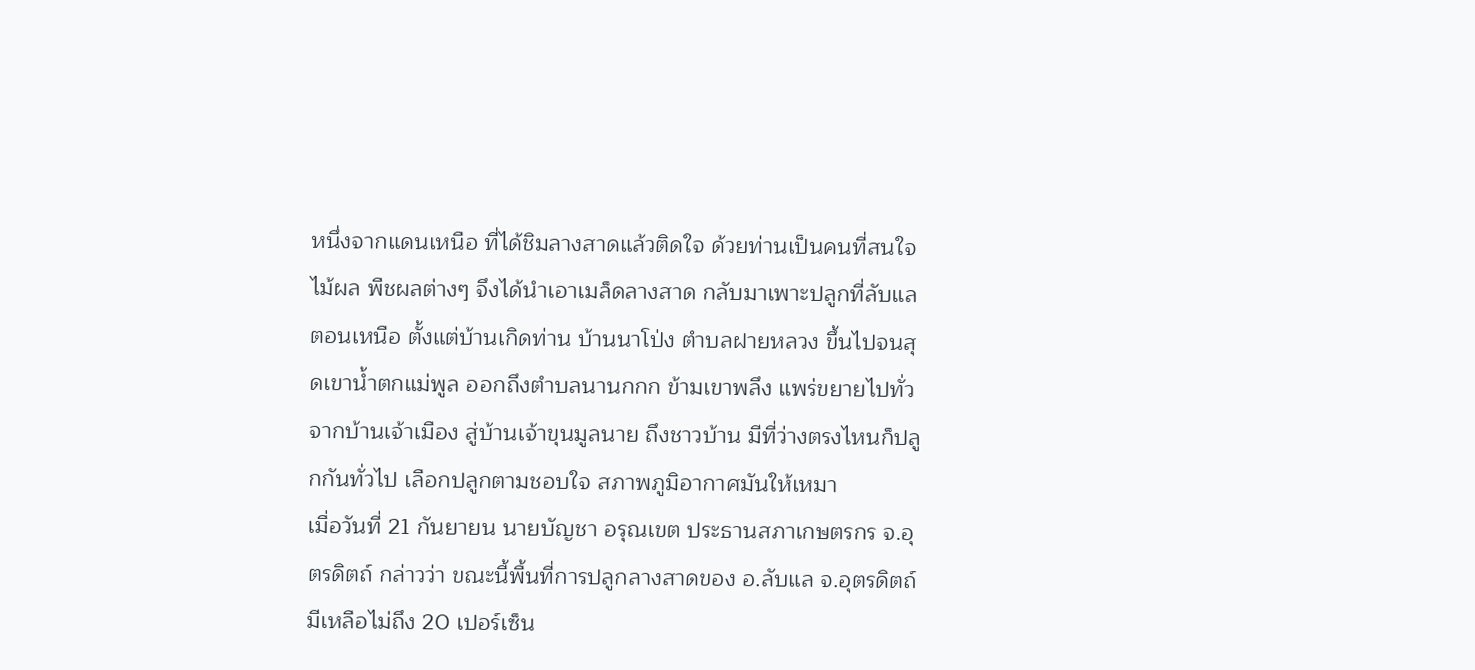หนึ่งจากแดนเหนือ ที่ได้ชิมลางสาดแล้วติดใจ ด้วยท่านเป็นคนที่สนใจไม้ผล พืชผลต่างๆ จึงได้นำเอาเมล็ดลางสาด กลับมาเพาะปลูกที่ลับแลตอนเหนือ ตั้งแต่บ้านเกิดท่าน บ้านนาโป่ง ตำบลฝายหลวง ขึ้นไปจนสุดเขาน้ำตกแม่พูล ออกถึงตำบลนานกกก ข้ามเขาพลึง แพร่ขยายไปทั่ว จากบ้านเจ้าเมือง สู่บ้านเจ้าขุนมูลนาย ถึงชาวบ้าน มีที่ว่างตรงไหนก็ปลูกกันทั่วไป เลือกปลูกตามชอบใจ สภาพภูมิอากาศมันให้เหมา
เมื่อวันที่ 21 กันยายน นายบัญชา อรุณเขต ประธานสภาเกษตรกร จ.อุตรดิตถ์ กล่าวว่า ขณะนี้พื้นที่การปลูกลางสาดของ อ.ลับแล จ.อุตรดิตถ์ มีเหลือไม่ถึง 20 เปอร์เซ็น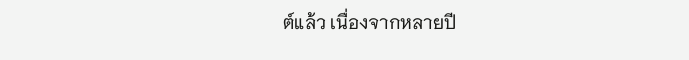ต์แล้ว เนื่องจากหลายปี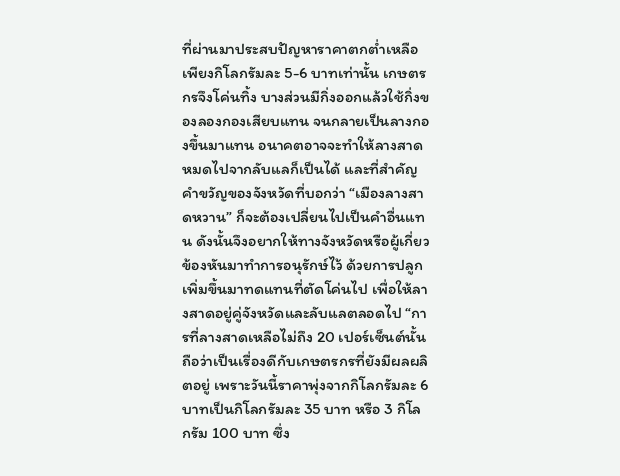ที่ผ่านมาประสบปัญหาราคาตกต่ำเหลือเพียงกิโลกรัมละ 5-6 บาทเท่านั้น เกษตรกรจึงโค่นทิ้ง บางส่วนมีกิ่งออกแล้วใช้กิ่งของลองกองเสียบแทน จนกลายเป็นลางกองขึ้นมาแทน อนาคตอาจจะทำให้ลางสาดหมดไปจากลับแลก็เป็นได้ และที่สำคัญคำขวัญของจังหวัดที่บอกว่า “เมืองลางสาดหวาน” ก็จะต้องเปลี่ยนไปเป็นคำอื่นแทน ดังนั้นจึงอยากให้ทางจังหวัดหรือผู้เกี่ยวข้องหันมาทำการอนุรักษ์ไว้ ด้วยการปลูกเพิ่มขึ้นมาทดแทนที่ตัดโค่นไป เพื่อให้ลางสาดอยู่คู่จังหวัดและลับแลตลอดไป “การที่ลางสาดเหลือไม่ถึง 20 เปอร์เซ็นต์นั้นถือว่าเป็นเรื่องดีกับเกษตรกรที่ยังมีผลผลิตอยู่ เพราะวันนี้ราคาพุ่งจากกิโลกรัมละ 6 บาทเป็นกิโลกรัมละ 35 บาท หรือ 3 กิโลกรัม 100 บาท ซึ่ง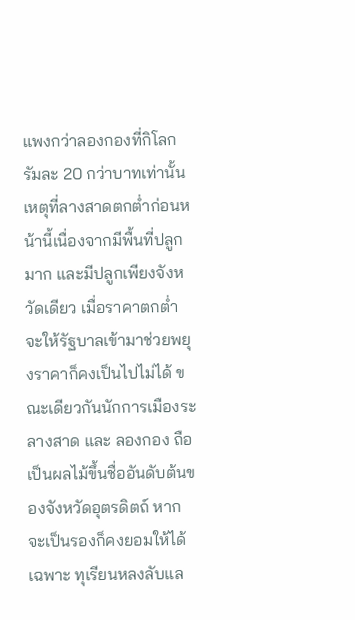แพงกว่าลองกองที่กิโลกรัมละ 20 กว่าบาทเท่านั้น เหตุที่ลางสาดตกต่ำก่อนหน้านี้เนื่องจากมีพื้นที่ปลูกมาก และมีปลูกเพียงจังหวัดเดียว เมื่อราคาตกต่ำจะให้รัฐบาลเข้ามาช่วยพยุงราคาก็คงเป็นไปไม่ได้ ขณะเดียวกันนักการเมืองระ
ลางสาด และ ลองกอง ถือเป็นผลไม้ขึ้นชื่ออันดับต้นของจังหวัดอุตรดิตถ์ หากจะเป็นรองก็คงยอมให้ได้เฉพาะ ทุเรียนหลงลับแล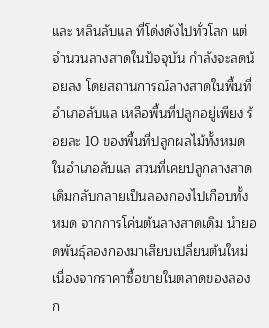และ หลินลับแล ที่โด่งดังไปทั่วโลก แต่จำนวนลางสาดในปัจจุบัน กำลังจะลดน้อยลง โดยสถานการณ์ลางสาดในพื้นที่อำเภอลับแล เหลือพื้นที่ปลูกอยู่เพียง ร้อยละ 10 ของพื้นที่ปลูกผลไม้ทั้งหมดในอำเภอลับแล สวนที่เคยปลูกลางสาดเดิมกลับกลายเป็นลองกองไปเกือบทั้งหมด จากการโค่นต้นลางสาดเดิม นำยอดพันธุ์ลองกองมาเสียบเปลี่ยนต้นใหม่ เนื่องจากราคาซื้อขายในตลาดของลองก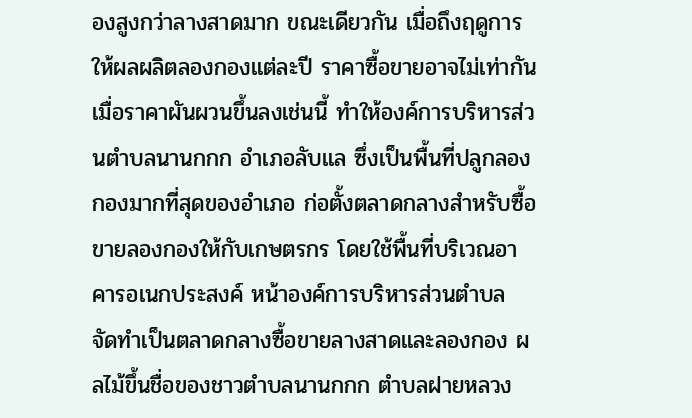องสูงกว่าลางสาดมาก ขณะเดียวกัน เมื่อถึงฤดูการให้ผลผลิตลองกองแต่ละปี ราคาซื้อขายอาจไม่เท่ากัน เมื่อราคาผันผวนขึ้นลงเช่นนี้ ทำให้องค์การบริหารส่วนตำบลนานกกก อำเภอลับแล ซึ่งเป็นพื้นที่ปลูกลองกองมากที่สุดของอำเภอ ก่อตั้งตลาดกลางสำหรับซื้อขายลองกองให้กับเกษตรกร โดยใช้พื้นที่บริเวณอาคารอเนกประสงค์ หน้าองค์การบริหารส่วนตำบล จัดทำเป็นตลาดกลางซื้อขายลางสาดและลองกอง ผลไม้ขึ้นชื่อของชาวตำบลนานกกก ตำบลฝายหลวง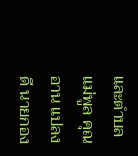และตำบลแม่พูล คุณอาน แปลงดี นายกอง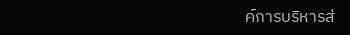ค์การบริหารส่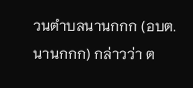วนตำบลนานกกก (อบต. นานกกก) กล่าวว่า ต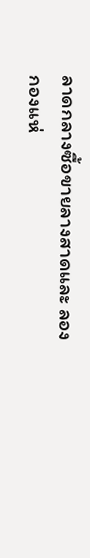ลาดกลางซื้อขายลางสาดและ ลองกองแห่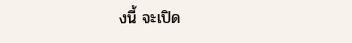งนี้ จะเปิด